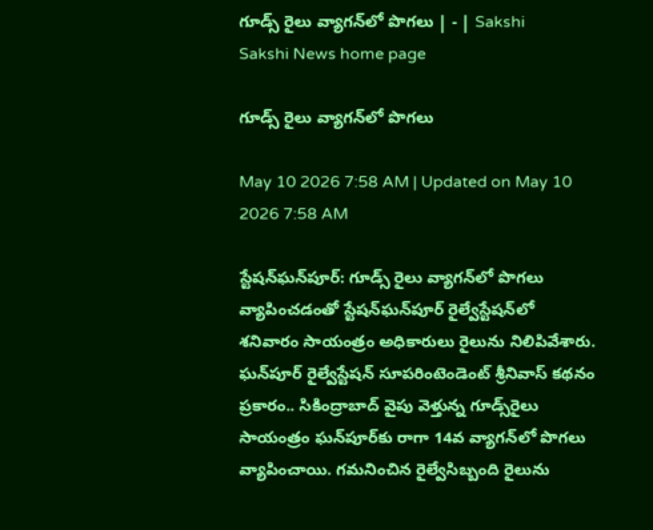గూడ్స్‌ రైలు వ్యాగన్‌లో పొగలు | - | Sakshi
Sakshi News home page

గూడ్స్‌ రైలు వ్యాగన్‌లో పొగలు

May 10 2026 7:58 AM | Updated on May 10 2026 7:58 AM

స్టేషన్‌ఘన్‌పూర్‌: గూడ్స్‌ రైలు వ్యాగన్‌లో పొగలు వ్యాపించడంతో స్టేషన్‌ఘన్‌పూర్‌ రైల్వేస్టేషన్‌లో శనివారం సాయంత్రం అధికారులు రైలును నిలిపివేశారు. ఘన్‌పూర్‌ రైల్వేస్టేషన్‌ సూపరింటెండెంట్‌ శ్రీనివాస్‌ కథనం ప్రకారం.. సికింద్రాబాద్‌ వైపు వెళ్తున్న గూడ్స్‌రైలు సాయంత్రం ఘన్‌పూర్‌కు రాగా 14వ వ్యాగన్‌లో పొగలు వ్యాపించాయి. గమనించిన రైల్వేసిబ్బంది రైలును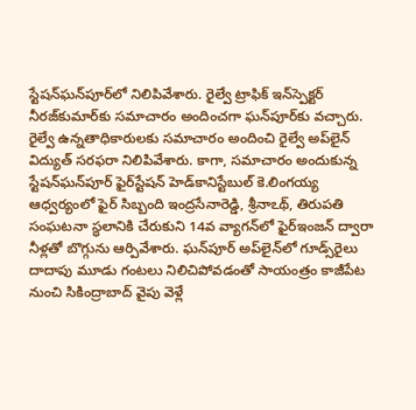స్టేషన్‌ఘన్‌పూర్‌లో నిలిపివేశారు. రైల్వే ట్రాఫిక్‌ ఇన్‌స్పెక్టర్‌ నీరజ్‌కుమార్‌కు సమాచారం అందించగా ఘన్‌పూర్‌కు వచ్చారు. రైల్వే ఉన్నతాధికారులకు సమాచారం అందించి రైల్వే అప్‌లైన్‌ విద్యుత్‌ సరఫరా నిలిపివేశారు. కాగా, సమాచారం అందుకున్న స్టేషన్‌ఘన్‌పూర్‌ ఫైర్‌స్టేషన్‌ హెడ్‌కానిస్టేబుల్‌ కె.లింగయ్య ఆధ్వర్యంలో ఫైర్‌ సిబ్బంది ఇంద్రసేనారెడ్డి, శ్రీనాఽథ్‌, తిరుపతి సంఘటనా స్థలానికి చేరుకుని 14వ వ్యాగన్‌లో ఫైర్‌ఇంజన్‌ ద్వారా నీళ్లతో బొగ్గును ఆర్పివేశారు. ఘన్‌పూర్‌ అప్‌లైన్‌లో గూడ్స్‌రైలు దాదాపు మూడు గంటలు నిలిచిపోవడంతో సాయంత్రం కాజీపేట నుంచి సికింద్రాబాద్‌ వైపు వెళ్లే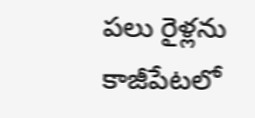పలు రైళ్లను కాజీపేటలో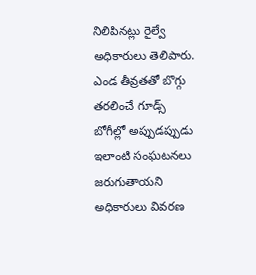నిలిపినట్లు రైల్వే అధికారులు తెలిపారు. ఎండ తీవ్రతతో బొగ్గు తరలించే గూడ్స్‌ బోగీల్లో అప్పుడప్పుడు ఇలాంటి సంఘటనలు జరుగుతాయని అధికారులు వివరణ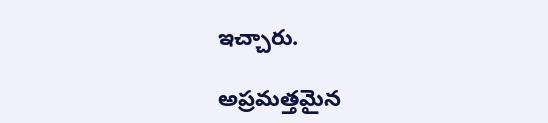ఇచ్చారు.

అప్రమత్తమైన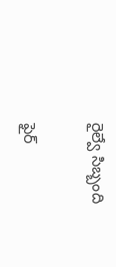రైల్వే సిబ్బంది

ఫైర్‌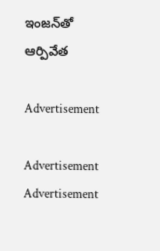ఇంజన్‌తో ఆర్పివేత

Advertisement

Advertisement
Advertisement